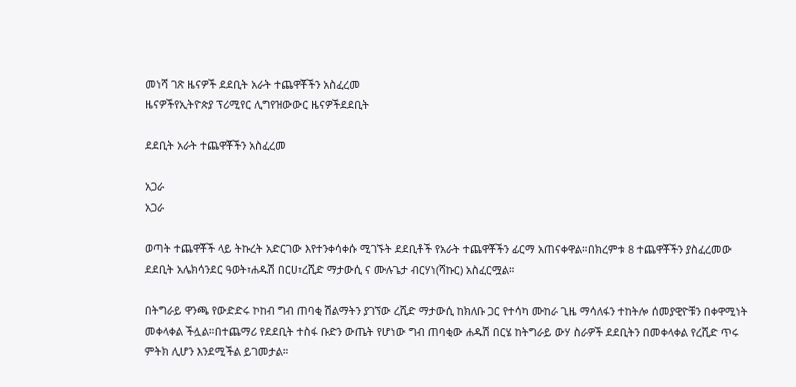መነሻ ገጽ ዜናዎች ደደቢት አራት ተጨዋቾችን አስፈረመ
ዜናዎችየኢትዮጵያ ፕሪሚየር ሊግየዝውውር ዜናዎችደደቢት

ደደቢት አራት ተጨዋቾችን አስፈረመ

አጋራ
አጋራ

ወጣት ተጨዋቾች ላይ ትኩረት አድርገው እየተንቀሳቀሱ ሚገኙት ደደቢቶች የአራት ተጨዋቾችን ፊርማ አጠናቀዋል።በክረምቱ 8 ተጨዋቾችን ያስፈረመው ደደቢት አሌክሳንደር ዓወት፣ሐዱሽ በርሀ፣ረሺድ ማታውሲ ና ሙሉጌታ ብርሃነ(ሻኩር) አስፈርሟል።

በትግራይ ዋንጫ የውድድሩ ኮከብ ግብ ጠባቂ ሽልማትን ያገኘው ረሺድ ማታውሲ ከክለቡ ጋር የተሳካ ሙከራ ጊዜ ማሳለፋን ተከትሎ ሰመያዊዮቹን በቀዋሚነት መቀላቀል ችሏል።በተጨማሪ የደደቢት ተስፋ ቡድን ውጤት የሆነው ግብ ጠባቂው ሐዱሽ በርሄ ከትግራይ ውሃ ስራዎች ደደቢትን በመቀላቀል የረሺድ ጥሩ ምትክ ሊሆን እንደሚችል ይገመታል።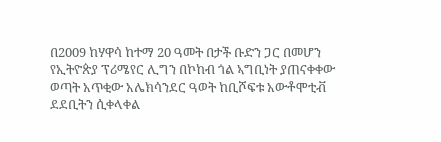በ2009 ከሃዋሳ ከተማ 20 ዓመት በታች ቡድን ጋር በመሆን የኢትዮጵያ ፕሪሜየር ሊግን በኮከብ ጎል ኣግቢነት ያጠናቀቀው ወጣት አጥቂው አሌክሳንደር ዓወት ከቢሾፍቱ አውቶሞቲቭ ደደቢትን ሲቀላቀል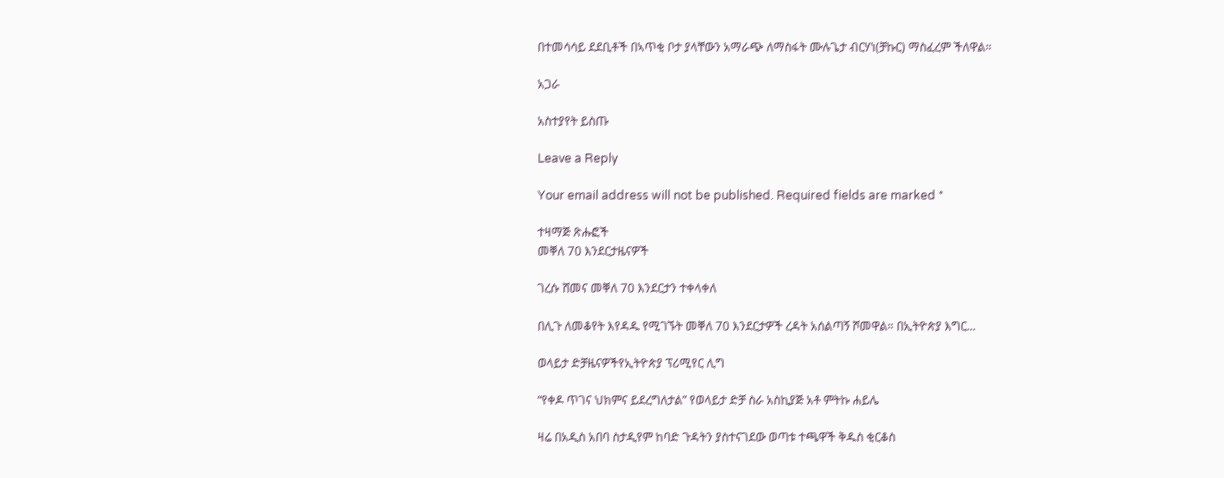በተመሳሳይ ደደቢቶች በኣጥቂ ቦታ ያላቸውን አማራጭ ለማስፋት ሙሉጌታ ብርሃነ(ቻኩር) ማስፈረም ችለዋል።

አጋራ

አስተያየት ይስጡ

Leave a Reply

Your email address will not be published. Required fields are marked *

ተዛማጅ ጽሑፎች
መቐለ 70 እንደርታዜናዎች

ገረሱ ሸመና መቐለ 70 እንደርታን ተቀላቀለ

በሊጉ ለመቆየት እየዳዱ የሚገኙት መቐለ 70 እንደርታዎች ረዳት አሰልጣኝ ሾመዋል። በኢትዮጵያ እግር...

ወላይታ ድቻዜናዎችየኢትዮጵያ ፕሪሚየር ሊግ

“የቀዶ ጥገና ህክምና ይደረግለታል” የወላይታ ድቻ ስራ አስኪያጅ አቶ ምትኩ ሐይሌ

ዛሬ በአዲስ አበባ ስታዲየም ከባድ ጉዳትን ያስተናገደው ወጣቱ ተጫዋች ቅዱስ ቂርቆስ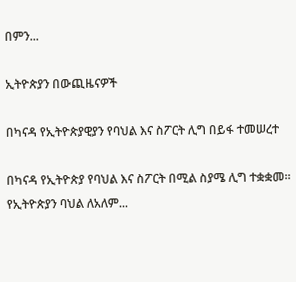በምን...

ኢትዮጵያን በውጪዜናዎች

በካናዳ የኢትዮጵያዊያን የባህል እና ስፖርት ሊግ በይፋ ተመሠረተ

በካናዳ የኢትዮጵያ የባህል እና ስፖርት በሚል ስያሜ ሊግ ተቋቋመ። የኢትዮጵያን ባህል ለአለም...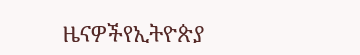ዜናዎችየኢትዮጵያ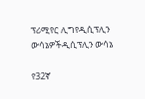ፕሪሚየር ሊግየዲሲፕሊን ውሳኔዎችዲሲፕሊን ውሳኔ

የ32ኛ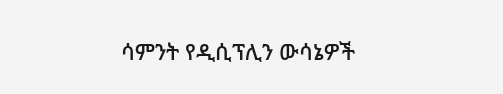ሳምንት የዲሲፕሊን ውሳኔዎች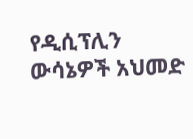የዲሲፕሊን ውሳኔዎች አህመድ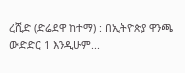ረሺድ (ድሬደዋ ከተማ) : በኢትዮጵያ ዋንጫ ውድድር 1 እንዲሁም...